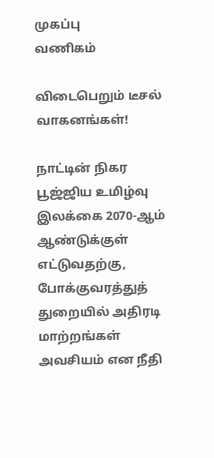முகப்பு
வணிகம்

விடைபெறும் டீசல் வாகனங்கள்!

நாட்டின் நிகர பூஜ்ஜிய உமிழ்வு இலக்கை 2070-ஆம் ஆண்டுக்குள் எட்டுவதற்கு, போக்குவரத்துத் துறையில் அதிரடி மாற்றங்கள் அவசியம் என நீதி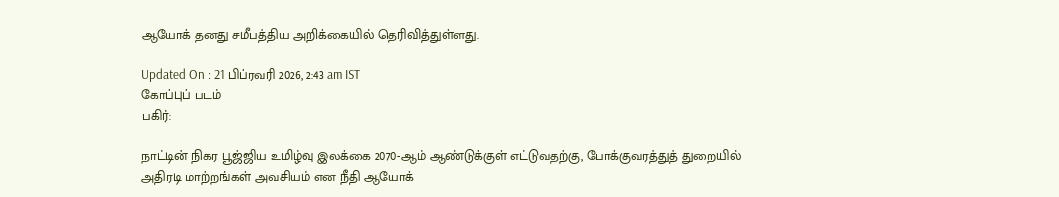ஆயோக் தனது சமீபத்திய அறிக்கையில் தெரிவித்துள்ளது.

Updated On : 21 பிப்ரவரி 2026, 2:43 am IST
கோப்புப் படம்
பகிர்:

நாட்டின் நிகர பூஜ்ஜிய உமிழ்வு இலக்கை 2070-ஆம் ஆண்டுக்குள் எட்டுவதற்கு, போக்குவரத்துத் துறையில் அதிரடி மாற்றங்கள் அவசியம் என நீதி ஆயோக்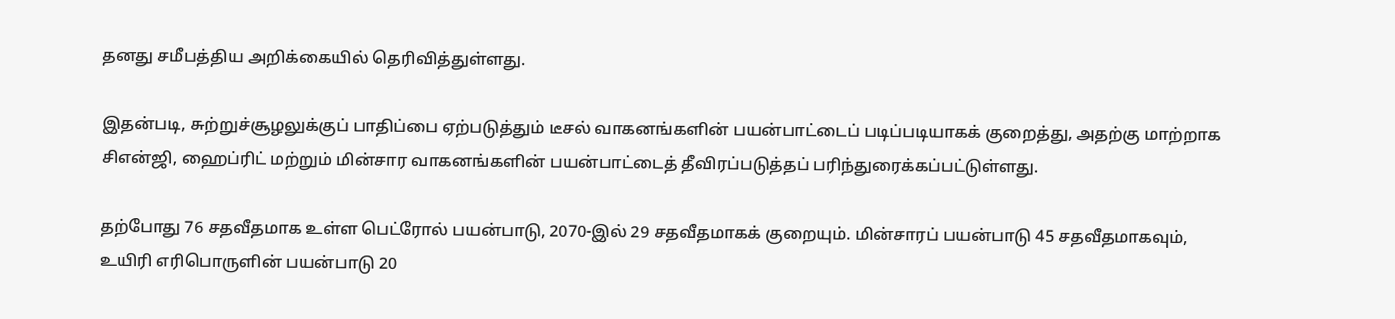தனது சமீபத்திய அறிக்கையில் தெரிவித்துள்ளது.

இதன்படி, சுற்றுச்சூழலுக்குப் பாதிப்பை ஏற்படுத்தும் டீசல் வாகனங்களின் பயன்பாட்டைப் படிப்படியாகக் குறைத்து, அதற்கு மாற்றாக சிஎன்ஜி, ஹைப்ரிட் மற்றும் மின்சார வாகனங்களின் பயன்பாட்டைத் தீவிரப்படுத்தப் பரிந்துரைக்கப்பட்டுள்ளது.

தற்போது 76 சதவீதமாக உள்ள பெட்ரோல் பயன்பாடு, 2070-இல் 29 சதவீதமாகக் குறையும். மின்சாரப் பயன்பாடு 45 சதவீதமாகவும், உயிரி எரிபொருளின் பயன்பாடு 20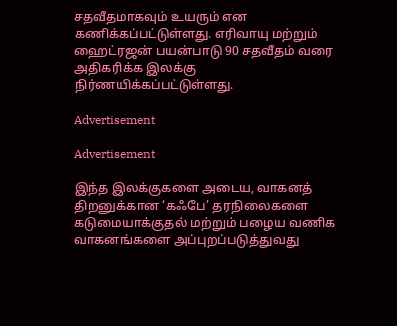சதவீதமாகவும் உயரும் என கணிக்கப்பட்டுள்ளது. எரிவாயு மற்றும் ஹைட்ரஜன் பயன்பாடு 90 சதவீதம் வரை அதிகரிக்க இலக்கு நிர்ணயிக்கப்பட்டுள்ளது.

Advertisement

Advertisement

இந்த இலக்குகளை அடைய, வாகனத் திறனுக்கான ‘கஃபே’ தரநிலைகளை கடுமையாக்குதல் மற்றும் பழைய வணிக வாகனங்களை அப்புறப்படுத்துவது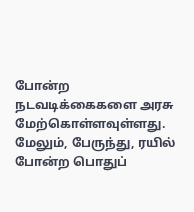போன்ற நடவடிக்கைகளை அரசு மேற்கொள்ளவுள்ளது. மேலும், பேருந்து, ரயில் போன்ற பொதுப்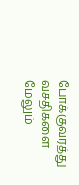போக்குவரத்து வசதிகளை மேலும்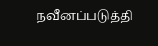நவீனப்படுத்தி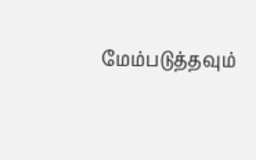மேம்படுத்தவும்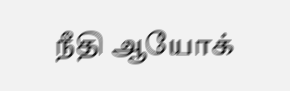நீதி ஆயோக்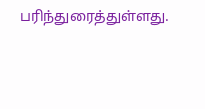பரிந்துரைத்துள்ளது.